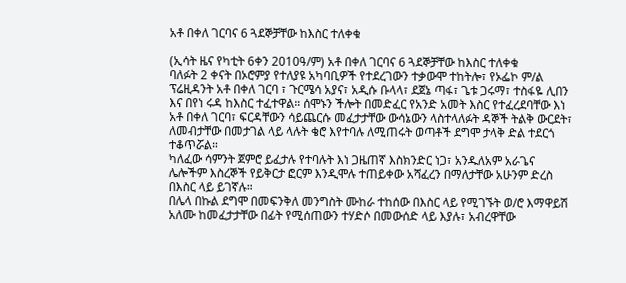አቶ በቀለ ገርባና 6 ጓደኞቻቸው ከእስር ተለቀቁ

(ኢሳት ዜና የካቲት 6ቀን 2010ዓ/ም) አቶ በቀለ ገርባና 6 ጓደኞቻቸው ከእስር ተለቀቁ
ባለፉት 2 ቀናት በኦሮምያ የተለያዩ አካባቢዎች የተደረገውን ተቃውሞ ተከትሎ፣ የኦፌኮ ም/ል ፕሬዚዳንት አቶ በቀለ ገርባ ፣ ጉርሜሳ አያና፣ አዲሱ ቡላላ፣ ደጀኔ ጣፋ፣ ጌቱ ጋሩማ፣ ተስፋዬ ሊበን እና በየነ ሩዳ ከእስር ተፈተዋል። ሰሞኑን ችሎት በመድፈር የአንድ አመት እስር የተፈረደባቸው እነ አቶ በቀለ ገርባ፣ ፍርዳቸውን ሳይጨርሱ መፈታታቸው ውሳኔውን ላስተላለፉት ዳኞች ትልቅ ውርደት፣ ለመብታቸው በመታገል ላይ ላሉት ቄሮ እየተባሉ ለሚጠሩት ወጣቶች ደግሞ ታላቅ ድል ተደርጎ ተቆጥሯል።
ካለፈው ሳምንት ጀምሮ ይፈታሉ የተባሉት እነ ጋዜጠኛ እስክንድር ነጋ፣ አንዱለአም አራጌና ሌሎችም እስረኞች የይቅርታ ፎርም እንዲሞሉ ተጠይቀው አሻፈረን በማለታቸው አሁንም ድረስ በእስር ላይ ይገኛሉ።
በሌላ በኩል ደግሞ በመፍንቅለ መንግስት ሙከራ ተከሰው በእስር ላይ የሚገኙት ወ/ሮ እማዋይሽ አለሙ ከመፈታታቸው በፊት የሚሰጠውን ተሃድሶ በመውሰድ ላይ እያሉ፣ አብረዋቸው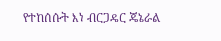የተከሰሱት እነ ብርጋዴር ጄኔራል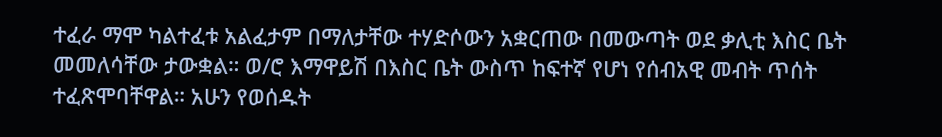ተፈራ ማሞ ካልተፈቱ አልፈታም በማለታቸው ተሃድሶውን አቋርጠው በመውጣት ወደ ቃሊቲ እስር ቤት መመለሳቸው ታውቋል። ወ/ሮ እማዋይሽ በእስር ቤት ውስጥ ከፍተኛ የሆነ የሰብአዊ መብት ጥሰት ተፈጽሞባቸዋል። አሁን የወሰዱት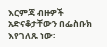እርምጃ ብዙዎች አድናቆታቸውን በፌስቡክ እየገለጹ ነው፡